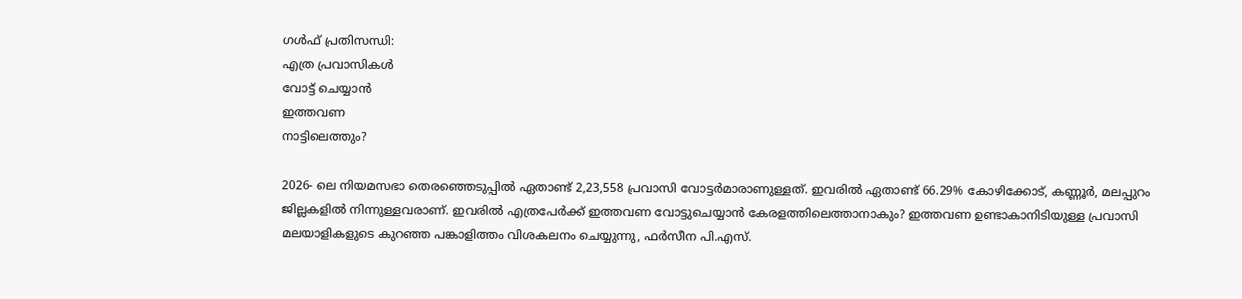ഗൾഫ് പ്രതിസന്ധി:
എത്ര പ്രവാസികൾ
വോട്ട് ചെയ്യാൻ
ഇത്തവണ
നാട്ടിലെത്തും?

2026- ലെ നിയമസഭാ തെരഞ്ഞെടുപ്പിൽ ഏതാണ്ട് 2,23,558 പ്രവാസി വോട്ടർമാരാണുള്ളത്. ഇവരിൽ ഏതാണ്ട് 66.29% കോഴിക്കോട്, കണ്ണൂർ, മലപ്പുറം ജില്ലകളിൽ നിന്നുള്ളവരാണ്. ഇവരിൽ എത്രപേർക്ക് ഇത്തവണ വോട്ടുചെയ്യാൻ കേരളത്തിലെത്താനാകും? ഇത്തവണ ഉണ്ടാകാനിടിയുള്ള പ്രവാസി മലയാളികളുടെ കുറഞ്ഞ പങ്കാളിത്തം വിശകലനം ചെയ്യുന്നു, ഫർസീന പി.എസ്.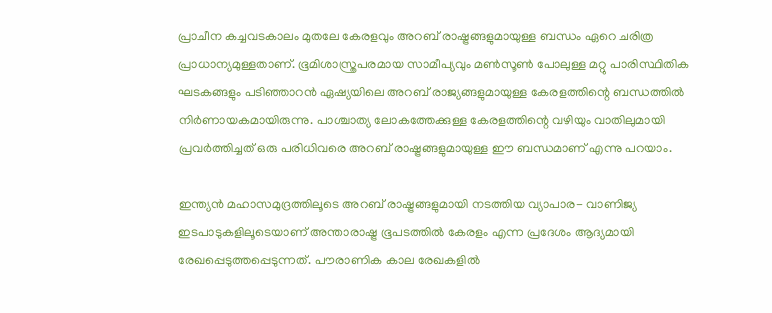പ്രാചീന കച്ചവടകാലം മുതലേ കേരളവും അറബ് രാഷ്ട്രങ്ങളുമായുള്ള ബന്ധം ഏറെ ചരിത്ര പ്രാധാന്യമുള്ളതാണ്. ഭൂമിശാസ്ത്രപരമായ സാമീപ്യവും മൺസൂൺ പോലുള്ള മറ്റു പാരിസ്ഥിതിക ഘടകങ്ങളും പടിഞ്ഞാറൻ ഏഷ്യയിലെ അറബ് രാജ്യങ്ങളുമായുള്ള കേരളത്തിന്റെ ബന്ധത്തിൽ നിർണായകമായിരുന്നു. പാശ്ചാത്യ ലോകത്തേക്കുള്ള കേരളത്തിന്റെ വഴിയും വാതിലുമായി പ്രവർത്തിച്ചത് ഒരു പരിധിവരെ അറബ് രാഷ്ട്രങ്ങളുമായുള്ള ഈ ബന്ധമാണ് എന്നു പറയാം.

ഇന്ത്യൻ മഹാസമുദ്രത്തിലൂടെ അറബ് രാഷ്ട്രങ്ങളുമായി നടത്തിയ വ്യാപാര- വാണിജ്യ ഇടപാടുകളിലൂടെയാണ് അന്താരാഷ്ട്ര ഭൂപടത്തിൽ കേരളം എന്ന പ്രദേശം ആദ്യമായി രേഖപ്പെടുത്തപ്പെടുന്നത്. പൗരാണിക കാല രേഖകളിൽ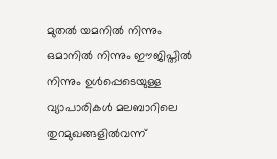മുതൽ യമനിൽ നിന്നും ഒമാനിൽ നിന്നും ഈജിപ്തിൽ നിന്നും ഉൾപ്പെടെയുള്ള വ്യാപാരികൾ മലബാറിലെ തുറമുഖങ്ങളിൽവന്ന്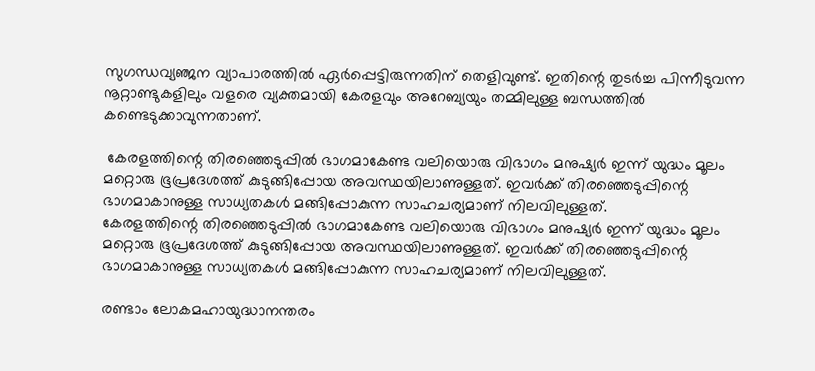സുഗന്ധവ്യഞ്ജന വ്യാപാരത്തിൽ ഏർപ്പെട്ടിരുന്നതിന് തെളിവുണ്ട്. ഇതിന്റെ തുടർച്ച പിന്നീടുവന്ന നൂറ്റാണ്ടുകളിലും വളരെ വ്യക്തമായി കേരളവും അറേബ്യയും തമ്മിലുള്ള ബന്ധത്തിൽ കണ്ടെടുക്കാവുന്നതാണ്.

 കേരളത്തിന്റെ തിരഞ്ഞെടുപ്പിൽ ഭാഗമാകേണ്ട വലിയൊരു വിഭാഗം മനുഷ്യർ ഇന്ന് യുദ്ധം മൂലം മറ്റൊരു ഭൂപ്രദേശത്ത് കുടുങ്ങിപ്പോയ അവസ്ഥയിലാണുള്ളത്. ഇവർക്ക് തിരഞ്ഞെടുപ്പിന്റെ ഭാഗമാകാനുള്ള സാധ്യതകൾ മങ്ങിപ്പോകുന്ന സാഹചര്യമാണ് നിലവിലുള്ളത്.
കേരളത്തിന്റെ തിരഞ്ഞെടുപ്പിൽ ഭാഗമാകേണ്ട വലിയൊരു വിഭാഗം മനുഷ്യർ ഇന്ന് യുദ്ധം മൂലം മറ്റൊരു ഭൂപ്രദേശത്ത് കുടുങ്ങിപ്പോയ അവസ്ഥയിലാണുള്ളത്. ഇവർക്ക് തിരഞ്ഞെടുപ്പിന്റെ ഭാഗമാകാനുള്ള സാധ്യതകൾ മങ്ങിപ്പോകുന്ന സാഹചര്യമാണ് നിലവിലുള്ളത്.

രണ്ടാം ലോകമഹായുദ്ധാനന്തരം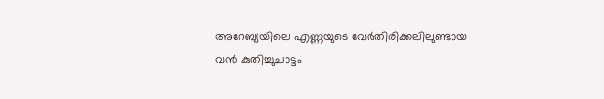അറേബ്യയിലെ എണ്ണയുടെ വേർതിരിക്കലിലുണ്ടായ വൻ കുതിച്ചുചാട്ടം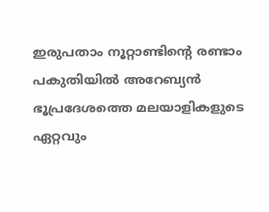ഇരുപതാം നൂറ്റാണ്ടിന്റെ രണ്ടാം പകുതിയിൽ അറേബ്യൻ ഭൂപ്രദേശത്തെ മലയാളികളുടെ ഏറ്റവും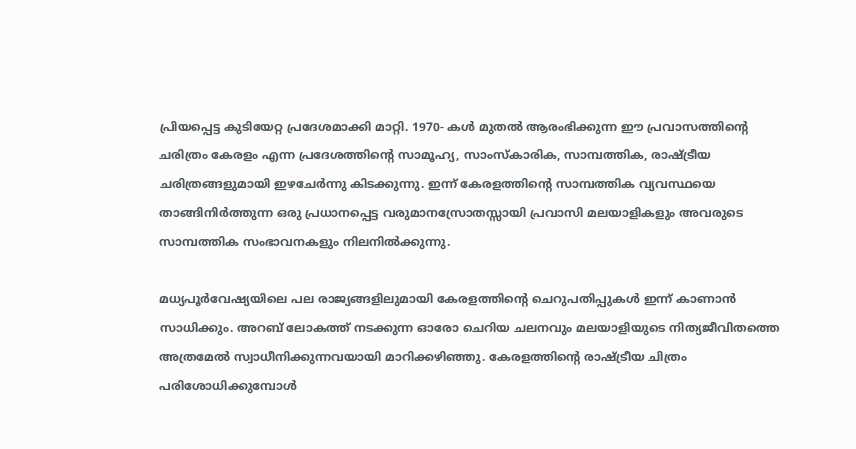പ്രിയപ്പെട്ട കുടിയേറ്റ പ്രദേശമാക്കി മാറ്റി. 1970- കൾ മുതൽ ആരംഭിക്കുന്ന ഈ പ്രവാസത്തിന്റെ ചരിത്രം കേരളം എന്ന പ്രദേശത്തിന്റെ സാമൂഹ്യ, സാംസ്കാരിക, സാമ്പത്തിക, രാഷ്ട്രീയ ചരിത്രങ്ങളുമായി ഇഴചേർന്നു കിടക്കുന്നു. ഇന്ന് കേരളത്തിന്റെ സാമ്പത്തിക വ്യവസ്ഥയെ താങ്ങിനിർത്തുന്ന ഒരു പ്രധാനപ്പെട്ട വരുമാനസ്രോതസ്സായി പ്രവാസി മലയാളികളും അവരുടെ സാമ്പത്തിക സംഭാവനകളും നിലനിൽക്കുന്നു.

മധ്യപൂർവേഷ്യയിലെ പല രാജ്യങ്ങളിലുമായി കേരളത്തിന്റെ ചെറുപതിപ്പുകൾ ഇന്ന് കാണാൻ സാധിക്കും. അറബ് ലോകത്ത് നടക്കുന്ന ഓരോ ചെറിയ ചലനവും മലയാളിയുടെ നിത്യജീവിതത്തെ അത്രമേൽ സ്വാധീനിക്കുന്നവയായി മാറിക്കഴിഞ്ഞു. കേരളത്തിന്റെ രാഷ്ട്രീയ ചിത്രം പരിശോധിക്കുമ്പോൾ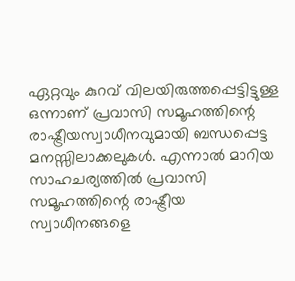ഏറ്റവും കുറവ് വിലയിരുത്തപ്പെട്ടിട്ടുള്ള ഒന്നാണ് പ്രവാസി സമൂഹത്തിന്റെ രാഷ്ട്രീയസ്വാധീനവുമായി ബന്ധപ്പെട്ട മനസ്സിലാക്കലുകൾ. എന്നാൽ മാറിയ  സാഹചര്യത്തിൽ പ്രവാസി സമൂഹത്തിന്റെ രാഷ്ട്രീയ സ്വാധീനങ്ങളെ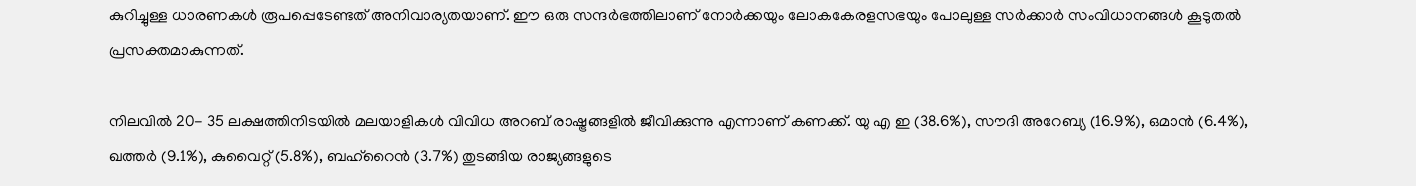കുറിച്ചുള്ള ധാരണകൾ രൂപപ്പെടേണ്ടത് അനിവാര്യതയാണ്. ഈ ഒരു സന്ദർഭത്തിലാണ് നോർക്കയും ലോകകേരളസഭയും പോലുള്ള സർക്കാർ സംവിധാനങ്ങൾ കൂടുതൽ പ്രസക്തമാകുന്നത്.

നിലവിൽ 20- 35 ലക്ഷത്തിനിടയിൽ മലയാളികൾ വിവിധ അറബ് രാഷ്ട്രങ്ങളിൽ ജീവിക്കുന്നു എന്നാണ് കണക്ക്. യു എ ഇ (38.6%), സൗദി അറേബ്യ (16.9%), ഒമാൻ (6.4%), ഖത്തർ (9.1%), കുവൈറ്റ് (5.8%), ബഹ്റൈൻ (3.7%) തുടങ്ങിയ രാജ്യങ്ങളുടെ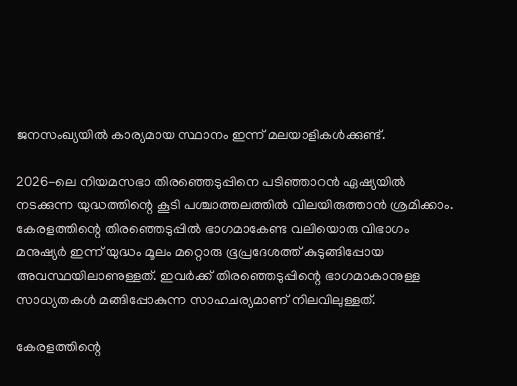ജനസംഖ്യയിൽ കാര്യമായ സ്ഥാനം ഇന്ന് മലയാളികൾക്കുണ്ട്.

2026-ലെ നിയമസഭാ തിരഞ്ഞെടുപ്പിനെ പടിഞ്ഞാറൻ ഏഷ്യയിൽ നടക്കുന്ന യുദ്ധത്തിന്റെ കൂടി പശ്ചാത്തലത്തിൽ വിലയിരുത്താൻ ശ്രമിക്കാം. കേരളത്തിന്റെ തിരഞ്ഞെടുപ്പിൽ ഭാഗമാകേണ്ട വലിയൊരു വിഭാഗം മനുഷ്യർ ഇന്ന് യുദ്ധം മൂലം മറ്റൊരു ഭൂപ്രദേശത്ത് കുടുങ്ങിപ്പോയ അവസ്ഥയിലാണുള്ളത്. ഇവർക്ക് തിരഞ്ഞെടുപ്പിന്റെ ഭാഗമാകാനുള്ള സാധ്യതകൾ മങ്ങിപ്പോകുന്ന സാഹചര്യമാണ് നിലവിലുള്ളത്.

കേരളത്തിന്റെ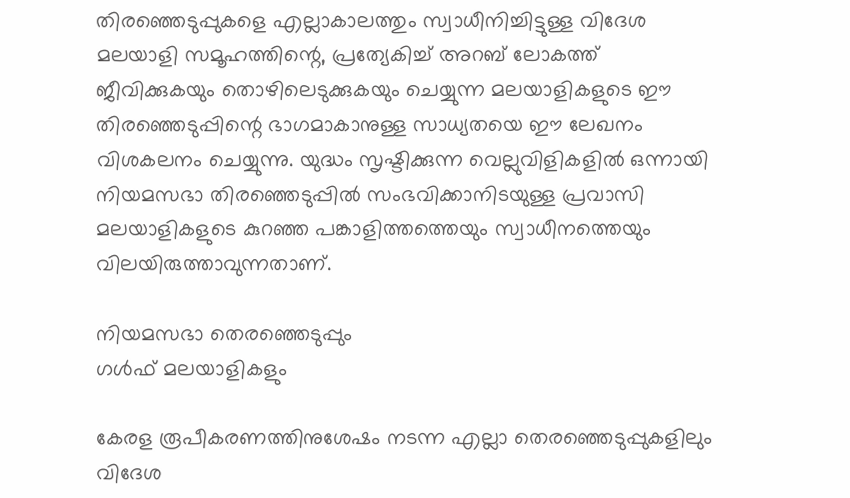തിരഞ്ഞെടുപ്പുകളെ എല്ലാകാലത്തും സ്വാധീനിച്ചിട്ടുള്ള വിദേശ മലയാളി സമൂഹത്തിന്റെ, പ്രത്യേകിച്ച് അറബ് ലോകത്ത് ജീവിക്കുകയും തൊഴിലെടുക്കുകയും ചെയ്യുന്ന മലയാളികളുടെ ഈ തിരഞ്ഞെടുപ്പിന്റെ ഭാഗമാകാനുള്ള സാധ്യതയെ ഈ ലേഖനം വിശകലനം ചെയ്യുന്നു. യുദ്ധം സൃഷ്ടിക്കുന്ന വെല്ലുവിളികളിൽ ഒന്നായി നിയമസഭാ തിരഞ്ഞെടുപ്പിൽ സംഭവിക്കാനിടയുള്ള പ്രവാസി മലയാളികളുടെ കുറഞ്ഞ പങ്കാളിത്തത്തെയും സ്വാധീനത്തെയും വിലയിരുത്താവുന്നതാണ്.

നിയമസഭാ തെരഞ്ഞെടുപ്പും
ഗള്‍ഫ്‌ മലയാളികളും

കേരള രൂപീകരണത്തിനുശേഷം നടന്ന എല്ലാ തെരഞ്ഞെടുപ്പുകളിലും വിദേശ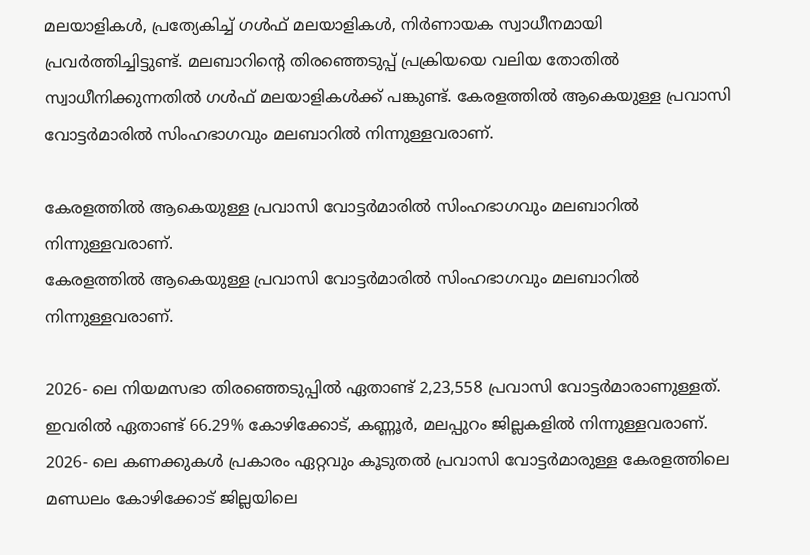മലയാളികൾ, പ്രത്യേകിച്ച് ഗൾഫ് മലയാളികൾ, നിർണായക സ്വാധീനമായി പ്രവർത്തിച്ചിട്ടുണ്ട്. മലബാറിന്റെ തിരഞ്ഞെടുപ്പ് പ്രക്രിയയെ വലിയ തോതിൽ സ്വാധീനിക്കുന്നതിൽ ഗൾഫ് മലയാളികൾക്ക് പങ്കുണ്ട്. കേരളത്തില്‍ ആകെയുള്ള പ്രവാസി വോട്ടർമാരിൽ സിംഹഭാഗവും മലബാറിൽ നിന്നുള്ളവരാണ്.

കേരളത്തില്‍ ആകെയുള്ള പ്രവാസി വോട്ടർമാരിൽ സിംഹഭാഗവും മലബാറിൽ നിന്നുള്ളവരാണ്.
കേരളത്തില്‍ ആകെയുള്ള പ്രവാസി വോട്ടർമാരിൽ സിംഹഭാഗവും മലബാറിൽ നിന്നുള്ളവരാണ്.

2026- ലെ നിയമസഭാ തിരഞ്ഞെടുപ്പിൽ ഏതാണ്ട് 2,23,558 പ്രവാസി വോട്ടർമാരാണുള്ളത്. ഇവരിൽ ഏതാണ്ട് 66.29% കോഴിക്കോട്, കണ്ണൂർ, മലപ്പുറം ജില്ലകളിൽ നിന്നുള്ളവരാണ്. 2026- ലെ കണക്കുകൾ പ്രകാരം ഏറ്റവും കൂടുതൽ പ്രവാസി വോട്ടർമാരുള്ള കേരളത്തിലെ മണ്ഡലം കോഴിക്കോട് ജില്ലയിലെ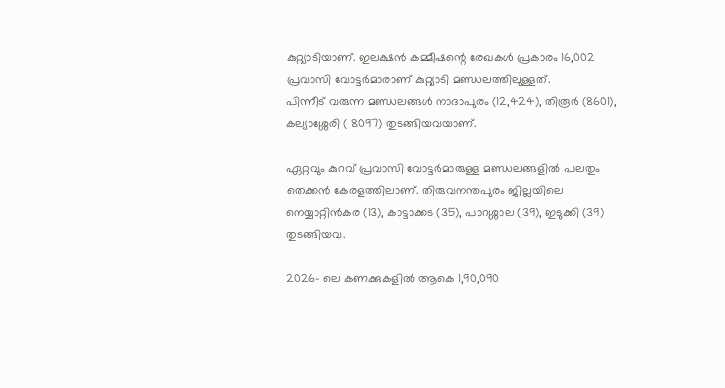കുറ്റ്യാടിയാണ്. ഇലക്ഷൻ കമ്മീഷന്റെ രേഖകൾ പ്രകാരം 16,002 പ്രവാസി വോട്ടർമാരാണ് കുറ്റ്യാടി മണ്ഡലത്തിലുള്ളത്.
പിന്നീട് വരുന്ന മണ്ഡലങ്ങൾ നാദാപുരം (12,424), തിരൂർ (8601), കല്യാശ്ശേരി ( 8097) തുടങ്ങിയവയാണ്.

ഏറ്റവും കുറവ് പ്രവാസി വോട്ടർമാരുള്ള മണ്ഡലങ്ങളിൽ പലതും തെക്കൻ കേരളത്തിലാണ്. തിരുവനന്തപുരം ജില്ലയിലെ നെയ്യാറ്റിൻകര (13), കാട്ടാക്കട (35), പാറശ്ശാല (39), ഇടുക്കി (39) തുടങ്ങിയവ.

2026- ലെ കണക്കുകളിൽ ആകെ 1,90,090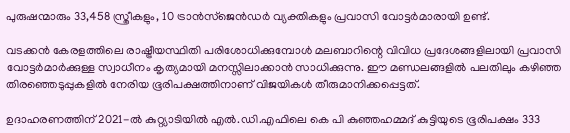പുരുഷന്മാരും 33,458 സ്ത്രീകളും, 10 ട്രാൻസ്ജെൻഡർ വ്യക്തികളും പ്രവാസി വോട്ടർമാരായി ഉണ്ട്.

വടക്കൻ കേരളത്തിലെ രാഷ്ട്രീയസ്ഥിതി പരിശോധിക്കുമ്പോൾ മലബാറിന്റെ വിവിധ പ്രദേശങ്ങളിലായി പ്രവാസി വോട്ടർമാർക്കുള്ള സ്വാധീനം കൃത്യമായി മനസ്സിലാക്കാൻ സാധിക്കുന്നു. ഈ മണ്ഡലങ്ങളിൽ പലതിലും കഴിഞ്ഞ തിരഞ്ഞെടുപ്പുകളിൽ നേരിയ ഭൂരിപക്ഷത്തിനാണ് വിജയികൾ തീരുമാനിക്കപ്പെട്ടത്.

ഉദാഹരണത്തിന് 2021-ൽ കുറ്റ്യാടിയിൽ എൽ.ഡി.എഫിലെ കെ പി കുഞ്ഞഹമ്മദ് കുട്ടിയുടെ ഭൂരിപക്ഷം 333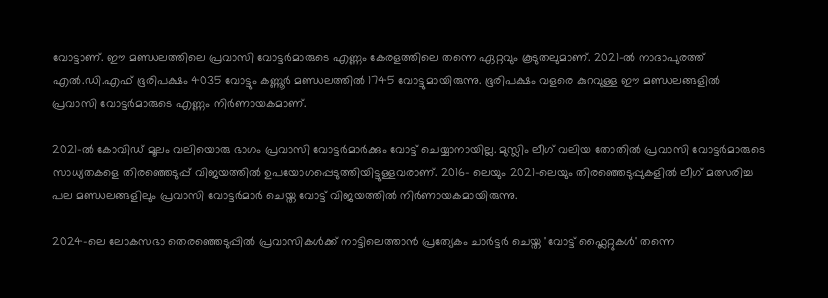വോട്ടാണ്. ഈ മണ്ഡലത്തിലെ പ്രവാസി വോട്ടർമാരുടെ എണ്ണം കേരളത്തിലെ തന്നെ ഏറ്റവും കൂടുതലുമാണ്. 2021-ല്‍ നാദാപുരത്ത് എൽ.ഡി.എഫ് ഭൂരിപക്ഷം 4035 വോട്ടും കണ്ണൂർ മണ്ഡലത്തിൽ 1745 വോട്ടുമായിരുന്നു. ഭൂരിപക്ഷം വളരെ കുറവുള്ള ഈ മണ്ഡലങ്ങളിൽ പ്രവാസി വോട്ടർമാരുടെ എണ്ണം നിർണായകമാണ്.

2021-ൽ കോവിഡ് മൂലം വലിയൊരു ഭാഗം പ്രവാസി വോട്ടർമാർക്കും വോട്ട് ചെയ്യാനായില്ല. മുസ്ലിം ലീഗ് വലിയ തോതിൽ പ്രവാസി വോട്ടർമാരുടെ സാധ്യതകളെ തിരഞ്ഞെടുപ്പ് വിജയത്തിൽ ഉപയോഗപ്പെടുത്തിയിട്ടുള്ളവരാണ്. 2016- ലെയും 2021-ലെയും തിരഞ്ഞെടുപ്പുകളിൽ ലീഗ് മത്സരിച്ച പല മണ്ഡലങ്ങളിലും പ്രവാസി വോട്ടർമാർ ചെയ്ത വോട്ട് വിജയത്തിൽ നിർണായകമായിരുന്നു.

2024-ലെ ലോകസഭാ തെരഞ്ഞെടുപ്പിൽ പ്രവാസികൾക്ക് നാട്ടിലെത്താൻ പ്രത്യേകം ചാർട്ടർ ചെയ്ത 'വോട്ട് ഫ്ലൈറ്റുകൾ' തന്നെ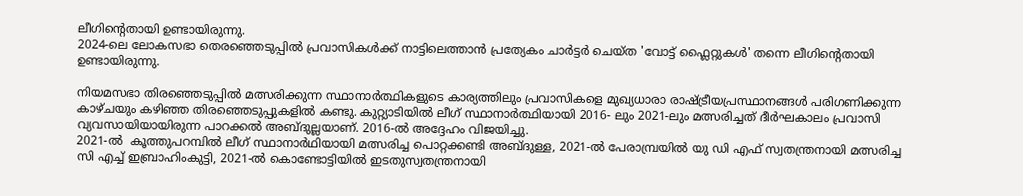ലീഗിന്റെതായി ഉണ്ടായിരുന്നു.
2024-ലെ ലോകസഭാ തെരഞ്ഞെടുപ്പിൽ പ്രവാസികൾക്ക് നാട്ടിലെത്താൻ പ്രത്യേകം ചാർട്ടർ ചെയ്ത 'വോട്ട് ഫ്ലൈറ്റുകൾ' തന്നെ ലീഗിന്റെതായി ഉണ്ടായിരുന്നു.

നിയമസഭാ തിരഞ്ഞെടുപ്പിൽ മത്സരിക്കുന്ന സ്ഥാനാർത്ഥികളുടെ കാര്യത്തിലും പ്രവാസികളെ മുഖ്യധാരാ രാഷ്ട്രീയപ്രസ്ഥാനങ്ങൾ പരിഗണിക്കുന്ന കാഴ്ചയും കഴിഞ്ഞ തിരഞ്ഞെടുപ്പുകളിൽ കണ്ടു. കുറ്റ്യാടിയിൽ ലീഗ് സ്ഥാനാർത്ഥിയായി 2016- ലും 2021-ലും മത്സരിച്ചത് ദീർഘകാലം പ്രവാസി വ്യവസായിയായിരുന്ന പാറക്കൽ അബ്ദുല്ലയാണ്. 2016-ൽ അദ്ദേഹം വിജയിച്ചു.
2021-ല്‍  കൂത്തുപറമ്പിൽ ലീഗ് സ്ഥാനാർഥിയായി മത്സരിച്ച പൊറ്റക്കണ്ടി അബ്ദുള്ള, 2021-ൽ പേരാമ്പ്രയിൽ യു ഡി എഫ് സ്വതന്ത്രനായി മത്സരിച്ച സി എച്ച് ഇബ്രാഹിംകുട്ടി, 2021-ൽ കൊണ്ടോട്ടിയിൽ ഇടതുസ്വതന്ത്രനായി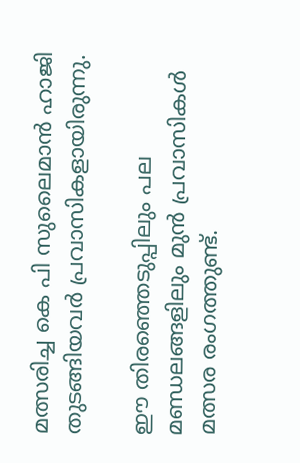മത്സരിച്ച കെ പി സുലൈമാൻ ഹാജി തുടങ്ങിയവർ പ്രവാസികളായിരുന്നു.

ഈ തിരഞ്ഞെടുപ്പിലും പല മണ്ഡലങ്ങളിലും മുൻ പ്രവാസികൾ മത്സര രംഗത്തുണ്ട്.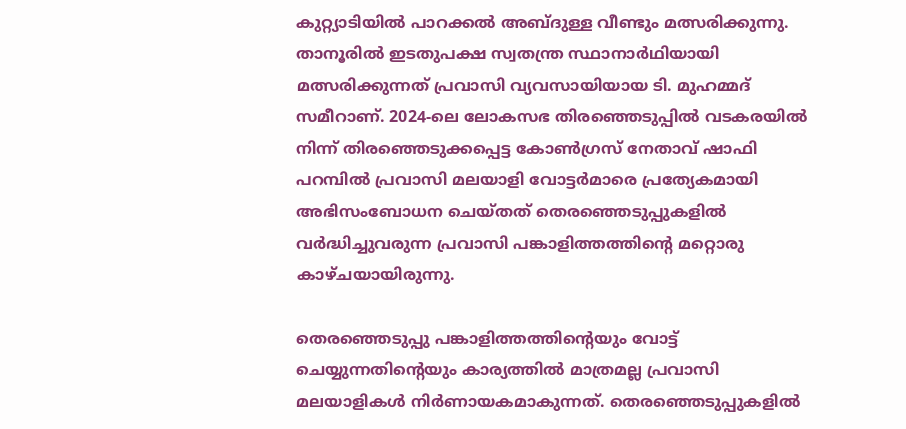കുറ്റ്യാടിയിൽ പാറക്കൽ അബ്ദുള്ള വീണ്ടും മത്സരിക്കുന്നു. താനൂരില്‍ ഇടതുപക്ഷ സ്വതന്ത്ര സ്ഥാനാര്‍ഥിയായി മത്സരിക്കുന്നത് പ്രവാസി വ്യവസായിയായ ടി. മുഹമ്മദ് സമീറാണ്. 2024-ലെ ലോകസഭ തിരഞ്ഞെടുപ്പിൽ വടകരയിൽ നിന്ന് തിരഞ്ഞെടുക്കപ്പെട്ട കോൺഗ്രസ് നേതാവ് ഷാഫി പറമ്പിൽ പ്രവാസി മലയാളി വോട്ടർമാരെ പ്രത്യേകമായി അഭിസംബോധന ചെയ്തത് തെരഞ്ഞെടുപ്പുകളില്‍ വർദ്ധിച്ചുവരുന്ന പ്രവാസി പങ്കാളിത്തത്തിന്റെ മറ്റൊരു കാഴ്ചയായിരുന്നു.

തെരഞ്ഞെടുപ്പു പങ്കാളിത്തത്തിന്റെയും വോട്ട് ചെയ്യുന്നതിന്റെയും കാര്യത്തിൽ മാത്രമല്ല പ്രവാസി മലയാളികൾ നിർണായകമാകുന്നത്. തെരഞ്ഞെടുപ്പുകളിൽ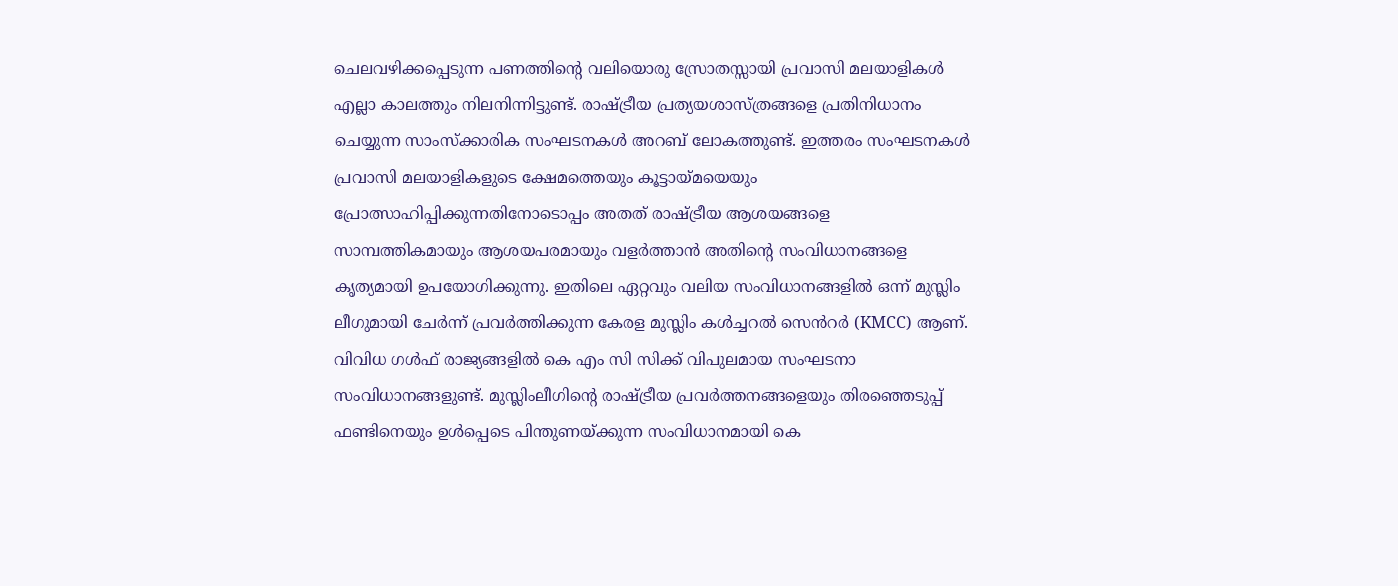ചെലവഴിക്കപ്പെടുന്ന പണത്തിന്റെ വലിയൊരു സ്രോതസ്സായി പ്രവാസി മലയാളികൾ എല്ലാ കാലത്തും നിലനിന്നിട്ടുണ്ട്. രാഷ്ട്രീയ പ്രത്യയശാസ്ത്രങ്ങളെ പ്രതിനിധാനം ചെയ്യുന്ന സാംസ്ക്കാരിക സംഘടനകൾ അറബ് ലോകത്തുണ്ട്. ഇത്തരം സംഘടനകൾ പ്രവാസി മലയാളികളുടെ ക്ഷേമത്തെയും കൂട്ടായ്മയെയും പ്രോത്സാഹിപ്പിക്കുന്നതിനോടൊപ്പം അതത് രാഷ്ട്രീയ ആശയങ്ങളെ സാമ്പത്തികമായും ആശയപരമായും വളർത്താൻ അതിന്റെ സംവിധാനങ്ങളെ കൃത്യമായി ഉപയോഗിക്കുന്നു. ഇതിലെ ഏറ്റവും വലിയ സംവിധാനങ്ങളിൽ ഒന്ന് മുസ്ലിം ലീഗുമായി ചേർന്ന് പ്രവർത്തിക്കുന്ന കേരള മുസ്ലിം കൾച്ചറൽ സെൻറർ (KMCC) ആണ്. വിവിധ ഗൾഫ് രാജ്യങ്ങളിൽ കെ എം സി സിക്ക് വിപുലമായ സംഘടനാ സംവിധാനങ്ങളുണ്ട്. മുസ്ലിംലീഗിന്റെ രാഷ്ട്രീയ പ്രവർത്തനങ്ങളെയും തിരഞ്ഞെടുപ്പ് ഫണ്ടിനെയും ഉൾപ്പെടെ പിന്തുണയ്ക്കുന്ന സംവിധാനമായി കെ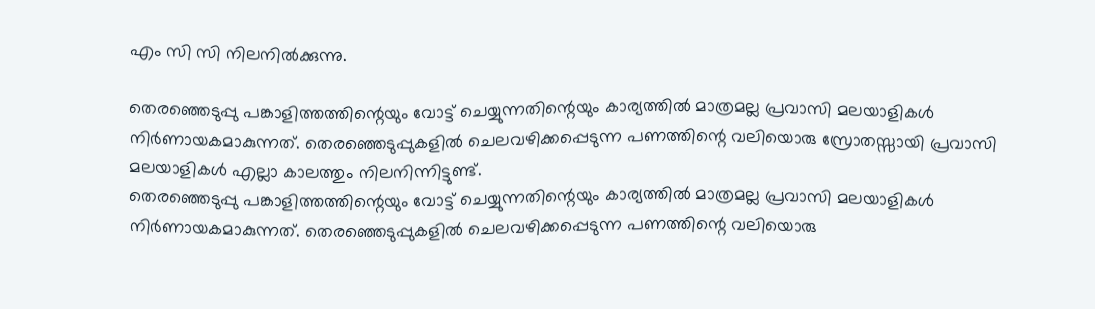എം സി സി നിലനിൽക്കുന്നു.

തെരഞ്ഞെടുപ്പു പങ്കാളിത്തത്തിന്റെയും വോട്ട് ചെയ്യുന്നതിന്റെയും കാര്യത്തിൽ മാത്രമല്ല പ്രവാസി മലയാളികൾ നിർണായകമാകുന്നത്. തെരഞ്ഞെടുപ്പുകളിൽ ചെലവഴിക്കപ്പെടുന്ന പണത്തിന്റെ വലിയൊരു സ്രോതസ്സായി പ്രവാസി മലയാളികൾ എല്ലാ കാലത്തും നിലനിന്നിട്ടുണ്ട്.
തെരഞ്ഞെടുപ്പു പങ്കാളിത്തത്തിന്റെയും വോട്ട് ചെയ്യുന്നതിന്റെയും കാര്യത്തിൽ മാത്രമല്ല പ്രവാസി മലയാളികൾ നിർണായകമാകുന്നത്. തെരഞ്ഞെടുപ്പുകളിൽ ചെലവഴിക്കപ്പെടുന്ന പണത്തിന്റെ വലിയൊരു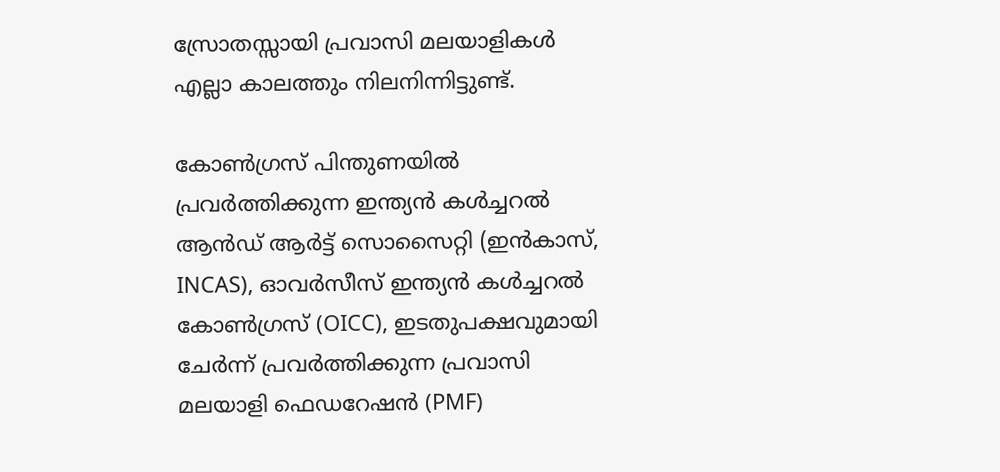സ്രോതസ്സായി പ്രവാസി മലയാളികൾ എല്ലാ കാലത്തും നിലനിന്നിട്ടുണ്ട്.

കോൺഗ്രസ് പിന്തുണയിൽ പ്രവർത്തിക്കുന്ന ഇന്ത്യൻ കൾച്ചറൽ ആൻഡ് ആർട്ട് സൊസൈറ്റി (ഇൻകാസ്, INCAS), ഓവർസീസ് ഇന്ത്യൻ കൾച്ചറൽ കോൺഗ്രസ് (OICC), ഇടതുപക്ഷവുമായി ചേർന്ന് പ്രവർത്തിക്കുന്ന പ്രവാസി മലയാളി ഫെഡറേഷൻ (PMF)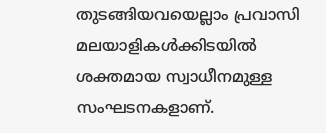തുടങ്ങിയവയെല്ലാം പ്രവാസി മലയാളികൾക്കിടയിൽ ശക്തമായ സ്വാധീനമുള്ള സംഘടനകളാണ്.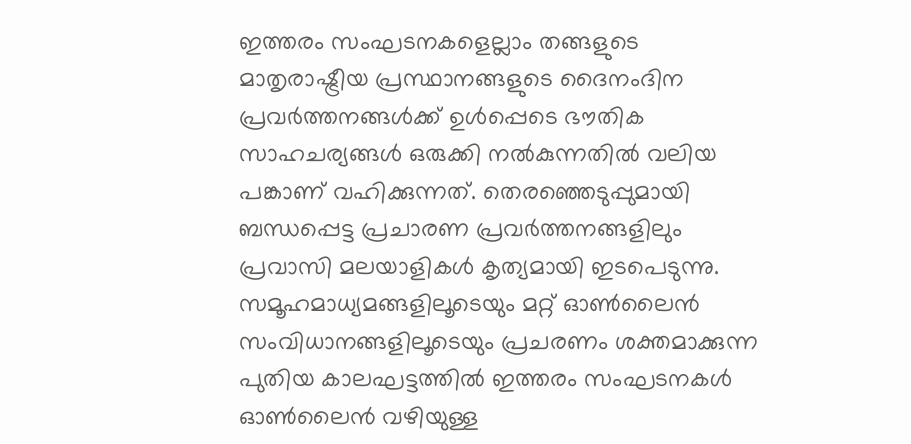ഇത്തരം സംഘടനകളെല്ലാം തങ്ങളുടെ മാതൃരാഷ്ട്രീയ പ്രസ്ഥാനങ്ങളുടെ ദൈനംദിന പ്രവർത്തനങ്ങൾക്ക് ഉൾപ്പെടെ ഭൗതിക സാഹചര്യങ്ങൾ ഒരുക്കി നൽകുന്നതിൽ വലിയ പങ്കാണ് വഹിക്കുന്നത്. തെരഞ്ഞെടുപ്പുമായി ബന്ധപ്പെട്ട പ്രചാരണ പ്രവർത്തനങ്ങളിലും പ്രവാസി മലയാളികൾ കൃത്യമായി ഇടപെടുന്നു. സമൂഹമാധ്യമങ്ങളിലൂടെയും മറ്റ് ഓൺലൈൻ സംവിധാനങ്ങളിലൂടെയും പ്രചരണം ശക്തമാക്കുന്ന പുതിയ കാലഘട്ടത്തിൽ ഇത്തരം സംഘടനകൾ ഓൺലൈൻ വഴിയുള്ള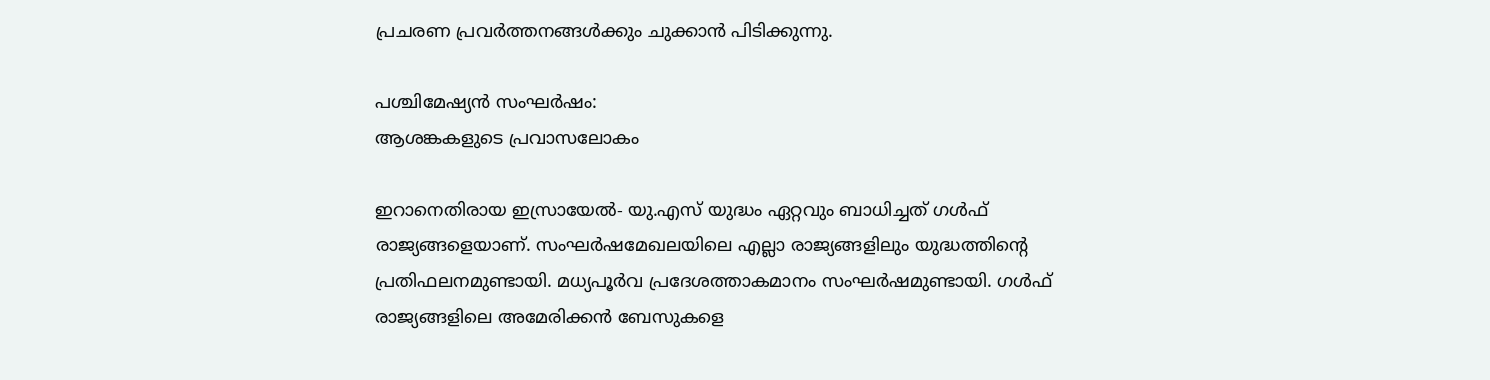പ്രചരണ പ്രവർത്തനങ്ങൾക്കും ചുക്കാൻ പിടിക്കുന്നു.

പശ്ചിമേഷ്യന്‍ സംഘര്‍ഷം:
ആശങ്കകളുടെ പ്രവാസലോകം

ഇറാനെതിരായ ഇസ്രായേൽ- യു.എസ് യുദ്ധം ഏറ്റവും ബാധിച്ചത് ഗൾഫ് രാജ്യങ്ങളെയാണ്. സംഘർഷമേഖലയിലെ എല്ലാ രാജ്യങ്ങളിലും യുദ്ധത്തിന്റെ പ്രതിഫലനമുണ്ടായി. മധ്യപൂർവ പ്രദേശത്താകമാനം സംഘർഷമുണ്ടായി. ഗൾഫ് രാജ്യങ്ങളിലെ അമേരിക്കൻ ബേസുകളെ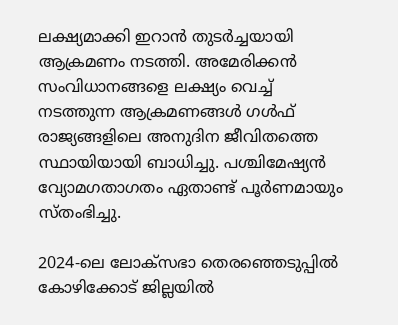ലക്ഷ്യമാക്കി ഇറാൻ തുടര്‍ച്ചയായി ആക്രമണം നടത്തി. അമേരിക്കൻ സംവിധാനങ്ങളെ ലക്ഷ്യം വെച്ച് നടത്തുന്ന ആക്രമണങ്ങൾ ഗൾഫ് രാജ്യങ്ങളിലെ അനുദിന ജീവിതത്തെ സ്ഥായിയായി ബാധിച്ചു. പശ്ചിമേഷ്യന്‍ വ്യോമഗതാഗതം ഏതാണ്ട് പൂർണമായും സ്തംഭിച്ചു.

2024-ലെ ലോക്സഭാ തെരഞ്ഞെടുപ്പിൽ കോഴിക്കോട് ജില്ലയിൽ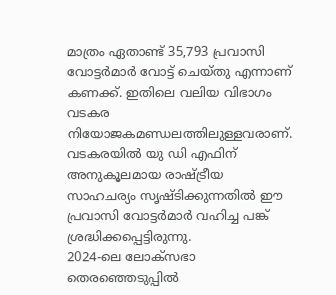മാത്രം ഏതാണ്ട് 35,793 പ്രവാസി വോട്ടർമാർ വോട്ട് ചെയ്തു എന്നാണ് കണക്ക്. ഇതിലെ വലിയ വിഭാഗം വടകര നിയോജകമണ്ഡലത്തിലുള്ളവരാണ്. വടകരയിൽ യു ഡി എഫിന് അനുകൂലമായ രാഷ്ട്രീയ സാഹചര്യം സൃഷ്ടിക്കുന്നതിൽ ഈ പ്രവാസി വോട്ടർമാർ വഹിച്ച പങ്ക് ശ്രദ്ധിക്കപ്പെട്ടിരുന്നു.
2024-ലെ ലോക്സഭാ തെരഞ്ഞെടുപ്പിൽ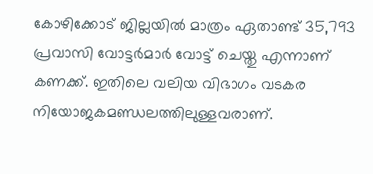കോഴിക്കോട് ജില്ലയിൽ മാത്രം ഏതാണ്ട് 35,793 പ്രവാസി വോട്ടർമാർ വോട്ട് ചെയ്തു എന്നാണ് കണക്ക്. ഇതിലെ വലിയ വിഭാഗം വടകര നിയോജകമണ്ഡലത്തിലുള്ളവരാണ്.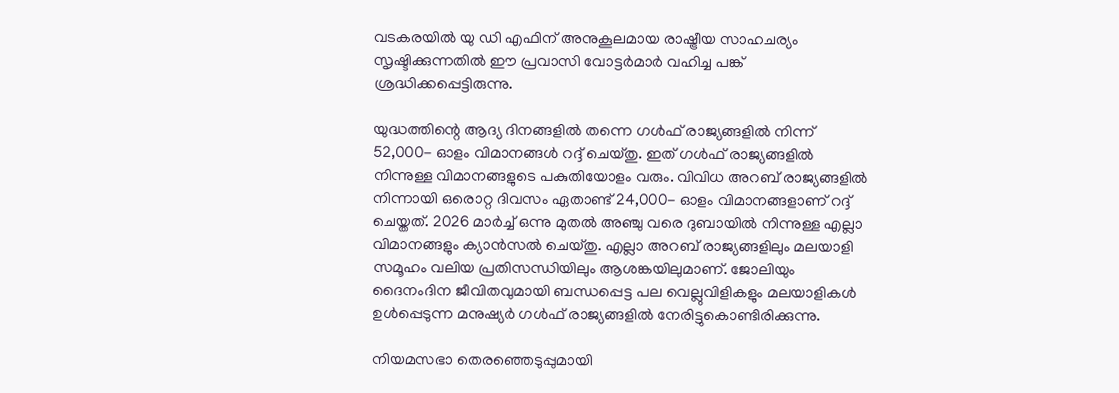വടകരയിൽ യു ഡി എഫിന് അനുകൂലമായ രാഷ്ട്രീയ സാഹചര്യം സൃഷ്ടിക്കുന്നതിൽ ഈ പ്രവാസി വോട്ടർമാർ വഹിച്ച പങ്ക് ശ്രദ്ധിക്കപ്പെട്ടിരുന്നു.

യുദ്ധത്തിന്റെ ആദ്യ ദിനങ്ങളിൽ തന്നെ ഗൾഫ് രാജ്യങ്ങളിൽ നിന്ന് 52,000- ഓളം വിമാനങ്ങൾ റദ്ദ് ചെയ്തു. ഇത് ഗൾഫ് രാജ്യങ്ങളിൽ നിന്നുള്ള വിമാനങ്ങളുടെ പകുതിയോളം വരും. വിവിധ അറബ് രാജ്യങ്ങളിൽ നിന്നായി ഒരൊറ്റ ദിവസം ഏതാണ്ട് 24,000- ഓളം വിമാനങ്ങളാണ് റദ്ദ് ചെയ്തത്. 2026 മാർച്ച് ഒന്നു മുതൽ അഞ്ചു വരെ ദുബായിൽ നിന്നുള്ള എല്ലാ വിമാനങ്ങളും ക്യാൻസൽ ചെയ്തു. എല്ലാ അറബ് രാജ്യങ്ങളിലും മലയാളി സമൂഹം വലിയ പ്രതിസന്ധിയിലും ആശങ്കയിലുമാണ്. ജോലിയും ദൈനംദിന ജീവിതവുമായി ബന്ധപ്പെട്ട പല വെല്ലുവിളികളും മലയാളികൾ ഉൾപ്പെടുന്ന മനുഷ്യർ ഗൾഫ് രാജ്യങ്ങളിൽ നേരിട്ടുകൊണ്ടിരിക്കുന്നു.

നിയമസഭാ തെരഞ്ഞെടുപ്പുമായി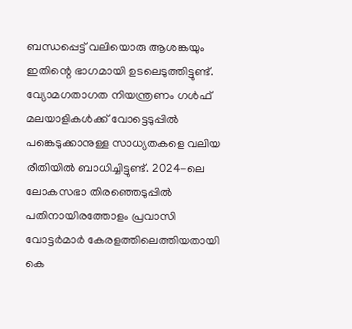ബന്ധപ്പെട്ട് വലിയൊരു ആശങ്കയും ഇതിന്റെ ഭാഗമായി ഉടലെടുത്തിട്ടുണ്ട്. വ്യോമഗതാഗത നിയന്ത്രണം ഗൾഫ് മലയാളികൾക്ക് വോട്ടെടുപ്പിൽ പങ്കെടുക്കാനുള്ള സാധ്യതകളെ വലിയ രീതിയിൽ ബാധിച്ചിട്ടുണ്ട്. 2024-ലെ ലോകസഭാ തിരഞ്ഞെടുപ്പിൽ പതിനായിരത്തോളം പ്രവാസി വോട്ടർമാർ കേരളത്തിലെത്തിയതായി കെ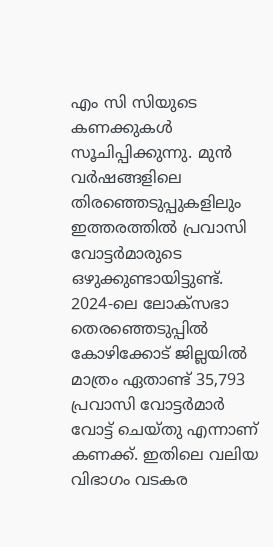എം സി സിയുടെ കണക്കുകൾ സൂചിപ്പിക്കുന്നു. മുൻ വർഷങ്ങളിലെ തിരഞ്ഞെടുപ്പുകളിലും ഇത്തരത്തിൽ പ്രവാസി വോട്ടർമാരുടെ ഒഴുക്കുണ്ടായിട്ടുണ്ട്. 2024-ലെ ലോക്സഭാ തെരഞ്ഞെടുപ്പിൽ കോഴിക്കോട് ജില്ലയിൽ മാത്രം ഏതാണ്ട് 35,793 പ്രവാസി വോട്ടർമാർ വോട്ട് ചെയ്തു എന്നാണ് കണക്ക്. ഇതിലെ വലിയ വിഭാഗം വടകര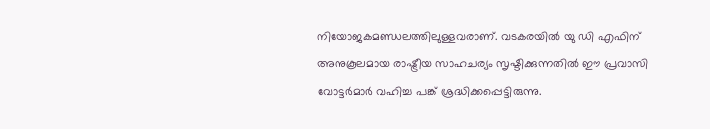നിയോജകമണ്ഡലത്തിലുള്ളവരാണ്. വടകരയിൽ യു ഡി എഫിന് അനുകൂലമായ രാഷ്ട്രീയ സാഹചര്യം സൃഷ്ടിക്കുന്നതിൽ ഈ പ്രവാസി വോട്ടർമാർ വഹിച്ച പങ്ക് ശ്രദ്ധിക്കപ്പെട്ടിരുന്നു.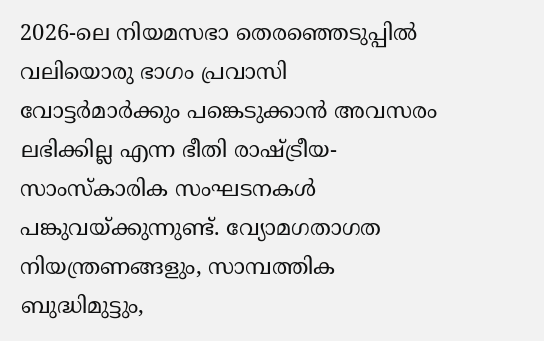2026-ലെ നിയമസഭാ തെരഞ്ഞെടുപ്പിൽ വലിയൊരു ഭാഗം പ്രവാസി വോട്ടർമാർക്കും പങ്കെടുക്കാൻ അവസരം ലഭിക്കില്ല എന്ന ഭീതി രാഷ്ട്രീയ- സാംസ്കാരിക സംഘടനകൾ പങ്കുവയ്ക്കുന്നുണ്ട്. വ്യോമഗതാഗത നിയന്ത്രണങ്ങളും, സാമ്പത്തിക ബുദ്ധിമുട്ടും,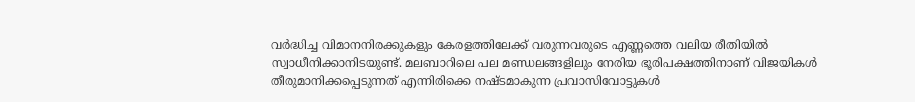വർദ്ധിച്ച വിമാനനിരക്കുകളും കേരളത്തിലേക്ക് വരുന്നവരുടെ എണ്ണത്തെ വലിയ രീതിയിൽ സ്വാധീനിക്കാനിടയുണ്ട്. മലബാറിലെ പല മണ്ഡലങ്ങളിലും നേരിയ ഭൂരിപക്ഷത്തിനാണ് വിജയികൾ തീരുമാനിക്കപ്പെടുന്നത് എന്നിരിക്കെ നഷ്ടമാകുന്ന പ്രവാസിവോട്ടുകൾ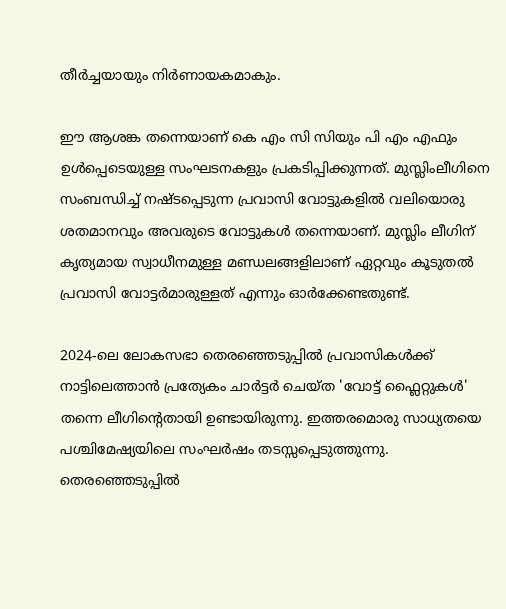തീർച്ചയായും നിർണായകമാകും.

ഈ ആശങ്ക തന്നെയാണ് കെ എം സി സിയും പി എം എഫും ഉൾപ്പെടെയുള്ള സംഘടനകളും പ്രകടിപ്പിക്കുന്നത്. മുസ്ലിംലീഗിനെ സംബന്ധിച്ച് നഷ്ടപ്പെടുന്ന പ്രവാസി വോട്ടുകളിൽ വലിയൊരു ശതമാനവും അവരുടെ വോട്ടുകൾ തന്നെയാണ്. മുസ്ലിം ലീഗിന് കൃത്യമായ സ്വാധീനമുള്ള മണ്ഡലങ്ങളിലാണ് ഏറ്റവും കൂടുതൽ പ്രവാസി വോട്ടർമാരുള്ളത് എന്നും ഓർക്കേണ്ടതുണ്ട്.

2024-ലെ ലോകസഭാ തെരഞ്ഞെടുപ്പിൽ പ്രവാസികൾക്ക് നാട്ടിലെത്താൻ പ്രത്യേകം ചാർട്ടർ ചെയ്ത 'വോട്ട് ഫ്ലൈറ്റുകൾ' തന്നെ ലീഗിന്റെതായി ഉണ്ടായിരുന്നു. ഇത്തരമൊരു സാധ്യതയെ പശ്ചിമേഷ്യയിലെ സംഘർഷം തടസ്സപ്പെടുത്തുന്നു. തെരഞ്ഞെടുപ്പിൽ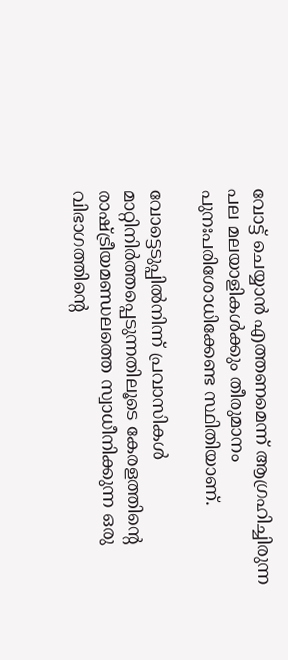വോട്ട് ചെയ്യാൻ എത്തണമെന്ന് ആഗ്രഹിച്ചിരുന്ന പല മലയാളികൾക്കും തീരുമാനം പുനഃപരിശോധിക്കേണ്ട സ്ഥിതിയാണ്.

വോട്ടെടുപ്പിൽനിന്ന് പ്രവാസികൾ മാറ്റിനിർത്തപ്പെടുന്നതിലൂടെ കേരളത്തിന്റെ രാഷ്ട്രീയമണ്ഡലത്തെ സ്വാധീനിക്കുന്ന ഒരു വിഭാഗത്തിന്റെ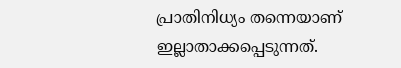പ്രാതിനിധ്യം തന്നെയാണ് ഇല്ലാതാക്കപ്പെടുന്നത്.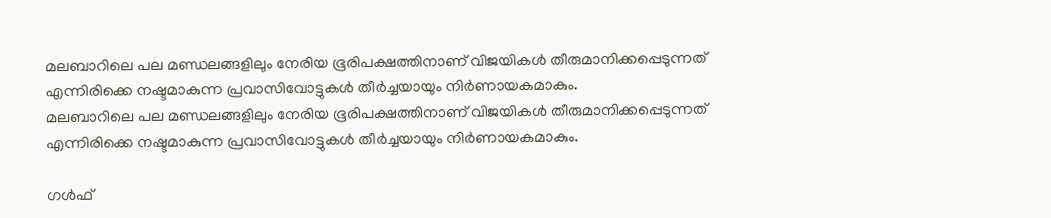മലബാറിലെ പല മണ്ഡലങ്ങളിലും നേരിയ ഭൂരിപക്ഷത്തിനാണ് വിജയികൾ തീരുമാനിക്കപ്പെടുന്നത് എന്നിരിക്കെ നഷ്ടമാകുന്ന പ്രവാസിവോട്ടുകൾ തീർച്ചയായും നിർണായകമാകും.
മലബാറിലെ പല മണ്ഡലങ്ങളിലും നേരിയ ഭൂരിപക്ഷത്തിനാണ് വിജയികൾ തീരുമാനിക്കപ്പെടുന്നത് എന്നിരിക്കെ നഷ്ടമാകുന്ന പ്രവാസിവോട്ടുകൾ തീർച്ചയായും നിർണായകമാകും.

ഗൾഫ്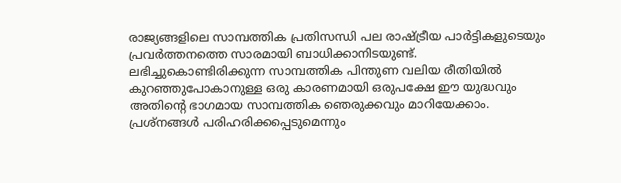രാജ്യങ്ങളിലെ സാമ്പത്തിക പ്രതിസന്ധി പല രാഷ്ട്രീയ പാർട്ടികളുടെയും പ്രവർത്തനത്തെ സാരമായി ബാധിക്കാനിടയുണ്ട്. ലഭിച്ചുകൊണ്ടിരിക്കുന്ന സാമ്പത്തിക പിന്തുണ വലിയ രീതിയിൽ കുറഞ്ഞുപോകാനുള്ള ഒരു കാരണമായി ഒരുപക്ഷേ ഈ യുദ്ധവും അതിന്റെ ഭാഗമായ സാമ്പത്തിക ഞെരുക്കവും മാറിയേക്കാം. പ്രശ്നങ്ങൾ പരിഹരിക്കപ്പെടുമെന്നും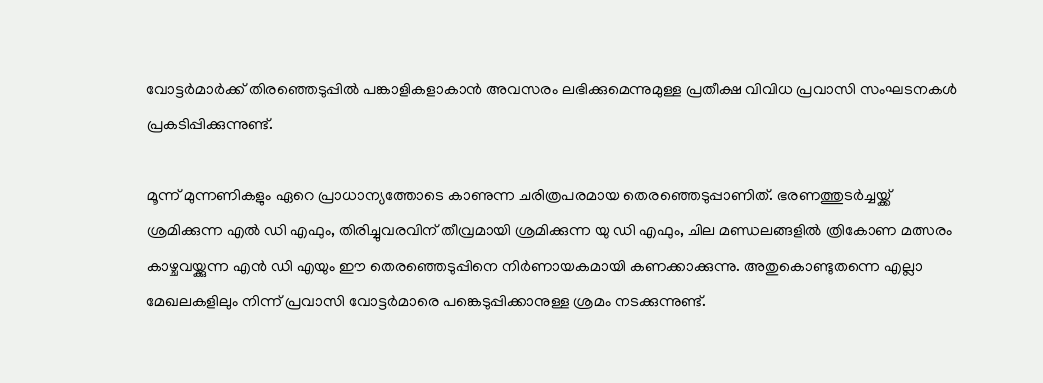വോട്ടർമാർക്ക് തിരഞ്ഞെടുപ്പിൽ പങ്കാളികളാകാൻ അവസരം ലഭിക്കുമെന്നുമുള്ള പ്രതീക്ഷ വിവിധ പ്രവാസി സംഘടനകള്‍  പ്രകടിപ്പിക്കുന്നുണ്ട്.

മൂന്ന് മുന്നണികളും ഏറെ പ്രാധാന്യത്തോടെ കാണുന്ന ചരിത്രപരമായ തെരഞ്ഞെടുപ്പാണിത്. ഭരണത്തുടർച്ചയ്ക്ക് ശ്രമിക്കുന്ന എൽ ഡി എഫും, തിരിച്ചുവരവിന് തീവ്രമായി ശ്രമിക്കുന്ന യു ഡി എഫും, ചില മണ്ഡലങ്ങളില്‍ ത്രികോണ മത്സരം കാഴ്ചവയ്ക്കുന്ന എൻ ഡി എയും ഈ തെരഞ്ഞെടുപ്പിനെ നിർണായകമായി കണക്കാക്കുന്നു. അതുകൊണ്ടുതന്നെ എല്ലാ മേഖലകളിലും നിന്ന് പ്രവാസി വോട്ടർമാരെ പങ്കെടുപ്പിക്കാനുള്ള ശ്രമം നടക്കുന്നുണ്ട്.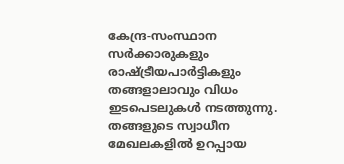കേന്ദ്ര-സംസ്ഥാന സർക്കാരുകളും രാഷ്ട്രീയപാർട്ടികളും തങ്ങളാലാവും വിധം ഇടപെടലുകൾ നടത്തുന്നു. തങ്ങളുടെ സ്വാധീന മേഖലകളിൽ ഉറപ്പായ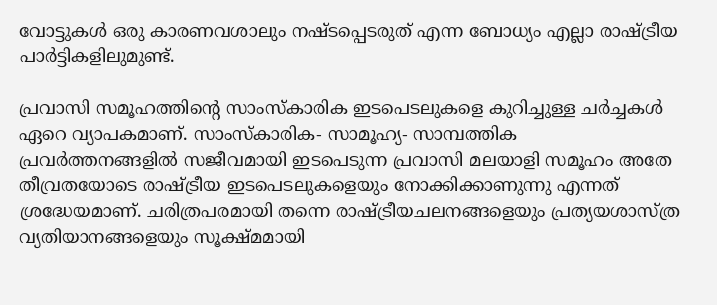വോട്ടുകൾ ഒരു കാരണവശാലും നഷ്ടപ്പെടരുത് എന്ന ബോധ്യം എല്ലാ രാഷ്ട്രീയ പാർട്ടികളിലുമുണ്ട്.

പ്രവാസി സമൂഹത്തിന്റെ സാംസ്കാരിക ഇടപെടലുകളെ കുറിച്ചുള്ള ചർച്ചകൾ ഏറെ വ്യാപകമാണ്. സാംസ്കാരിക- സാമൂഹ്യ- സാമ്പത്തിക പ്രവർത്തനങ്ങളിൽ സജീവമായി ഇടപെടുന്ന പ്രവാസി മലയാളി സമൂഹം അതേ തീവ്രതയോടെ രാഷ്ട്രീയ ഇടപെടലുകളെയും നോക്കിക്കാണുന്നു എന്നത് ശ്രദ്ധേയമാണ്. ചരിത്രപരമായി തന്നെ രാഷ്ട്രീയചലനങ്ങളെയും പ്രത്യയശാസ്ത്ര വ്യതിയാനങ്ങളെയും സൂക്ഷ്മമായി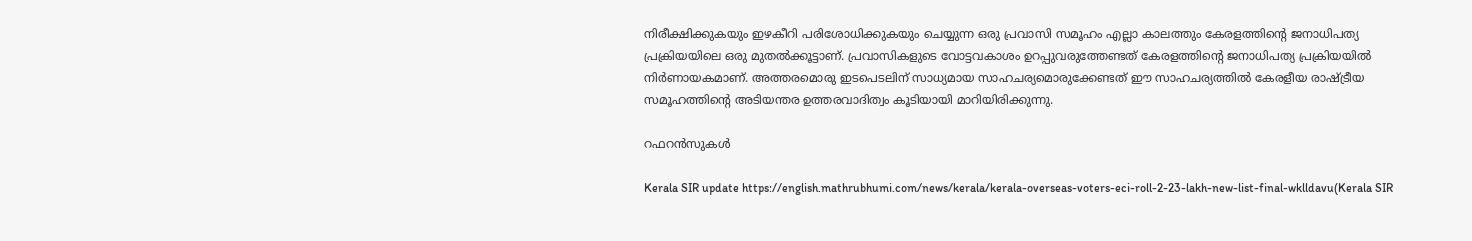നിരീക്ഷിക്കുകയും ഇഴകീറി പരിശോധിക്കുകയും ചെയ്യുന്ന ഒരു പ്രവാസി സമൂഹം എല്ലാ കാലത്തും കേരളത്തിന്റെ ജനാധിപത്യ പ്രക്രിയയിലെ ഒരു മുതൽക്കൂട്ടാണ്. പ്രവാസികളുടെ വോട്ടവകാശം ഉറപ്പുവരുത്തേണ്ടത് കേരളത്തിന്റെ ജനാധിപത്യ പ്രക്രിയയില്‍ നിര്‍ണായകമാണ്. അത്തരമൊരു ഇടപെടലിന് സാധ്യമായ സാഹചര്യമൊരുക്കേണ്ടത് ഈ സാഹചര്യത്തിൽ കേരളീയ രാഷ്ട്രീയ സമൂഹത്തിന്റെ അടിയന്തര ഉത്തരവാദിത്വം കൂടിയായി മാറിയിരിക്കുന്നു.

റഫറന്‍സുകള്‍

Kerala SIR update https://english.mathrubhumi.com/news/kerala/kerala-overseas-voters-eci-roll-2-23-lakh-new-list-final-wklldavu(Kerala SIR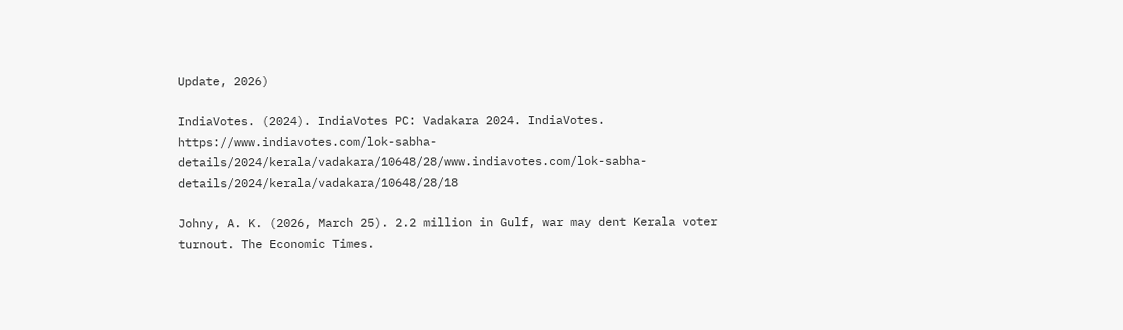Update, 2026)

IndiaVotes. (2024). IndiaVotes PC: Vadakara 2024. IndiaVotes. https://www.indiavotes.com/lok-sabha-details/2024/kerala/vadakara/10648/28/www.indiavotes.com/lok-sabha-details/2024/kerala/vadakara/10648/28/18

Johny, A. K. (2026, March 25). 2.2 million in Gulf, war may dent Kerala voter turnout. The Economic Times.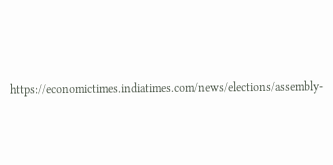https://economictimes.indiatimes.com/news/elections/assembly-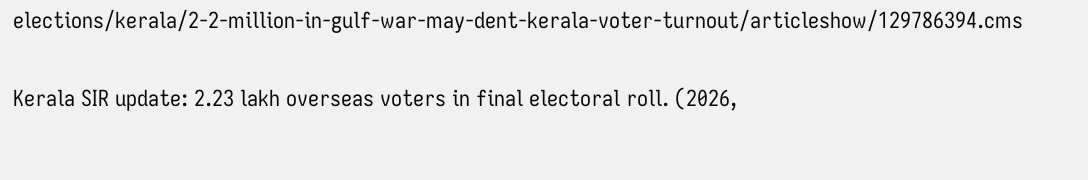elections/kerala/2-2-million-in-gulf-war-may-dent-kerala-voter-turnout/articleshow/129786394.cms

Kerala SIR update: 2.23 lakh overseas voters in final electoral roll. (2026,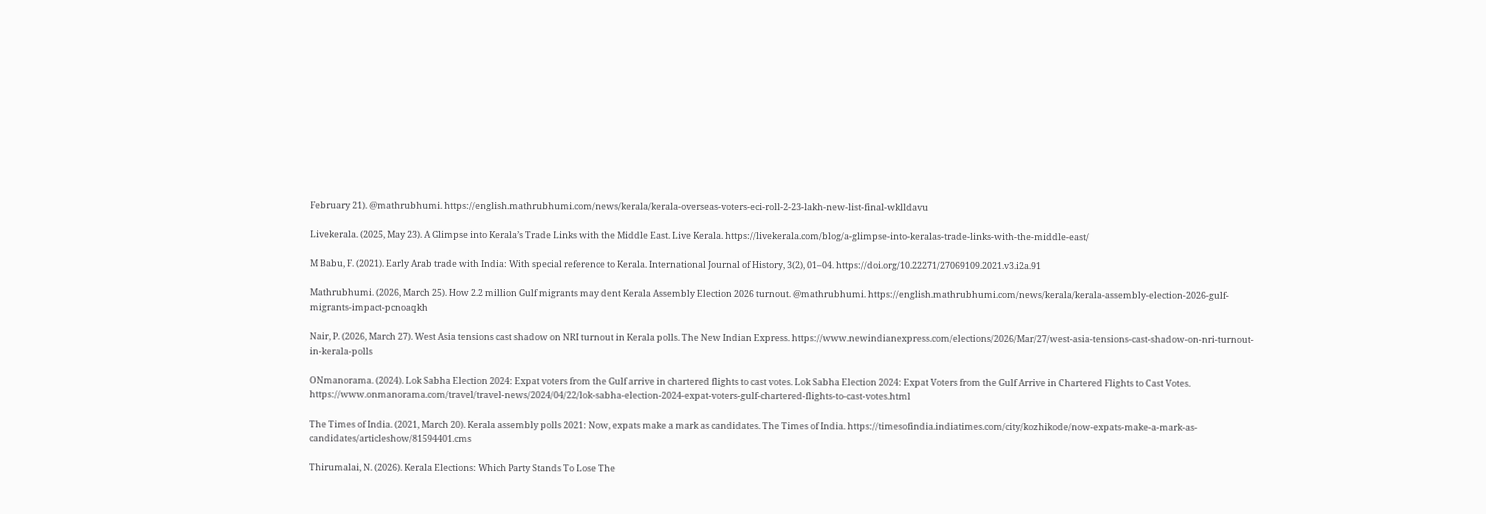February 21). @mathrubhumi. https://english.mathrubhumi.com/news/kerala/kerala-overseas-voters-eci-roll-2-23-lakh-new-list-final-wklldavu

Livekerala. (2025, May 23). A Glimpse into Kerala’s Trade Links with the Middle East. Live Kerala. https://livekerala.com/blog/a-glimpse-into-keralas-trade-links-with-the-middle-east/

M Babu, F. (2021). Early Arab trade with India: With special reference to Kerala. International Journal of History, 3(2), 01–04. https://doi.org/10.22271/27069109.2021.v3.i2a.91

Mathrubhumi. (2026, March 25). How 2.2 million Gulf migrants may dent Kerala Assembly Election 2026 turnout. @mathrubhumi. https://english.mathrubhumi.com/news/kerala/kerala-assembly-election-2026-gulf-migrants-impact-pcnoaqkh

Nair, P. (2026, March 27). West Asia tensions cast shadow on NRI turnout in Kerala polls. The New Indian Express. https://www.newindianexpress.com/elections/2026/Mar/27/west-asia-tensions-cast-shadow-on-nri-turnout-in-kerala-polls

ONmanorama. (2024). Lok Sabha Election 2024: Expat voters from the Gulf arrive in chartered flights to cast votes. Lok Sabha Election 2024: Expat Voters from the Gulf Arrive in Chartered Flights to Cast Votes. https://www.onmanorama.com/travel/travel-news/2024/04/22/lok-sabha-election-2024-expat-voters-gulf-chartered-flights-to-cast-votes.html

The Times of India. (2021, March 20). Kerala assembly polls 2021: Now, expats make a mark as candidates. The Times of India. https://timesofindia.indiatimes.com/city/kozhikode/now-expats-make-a-mark-as-candidates/articleshow/81594401.cms

Thirumalai, N. (2026). Kerala Elections: Which Party Stands To Lose The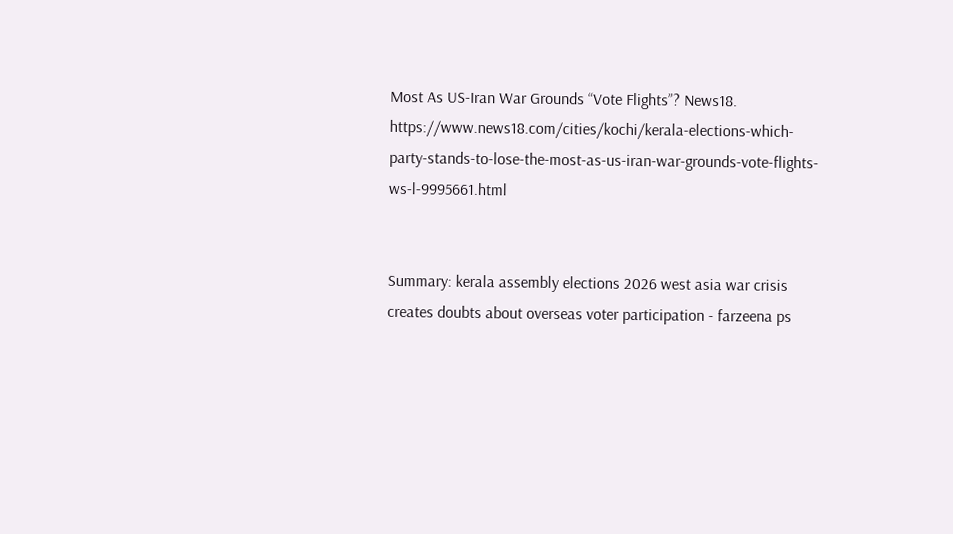Most As US-Iran War Grounds “Vote Flights”? News18. https://www.news18.com/cities/kochi/kerala-elections-which-party-stands-to-lose-the-most-as-us-iran-war-grounds-vote-flights-ws-l-9995661.html


Summary: kerala assembly elections 2026 west asia war crisis creates doubts about overseas voter participation - farzeena ps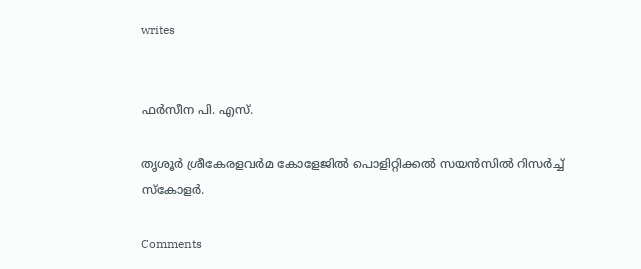writes


ഫര്‍സീന പി. എസ്.

തൃശൂർ ശ്രീകേരളവർമ കോളേജിൽ പൊളിറ്റിക്കൽ സയൻസിൽ റിസർച്ച് സ്കോളർ.

Comments